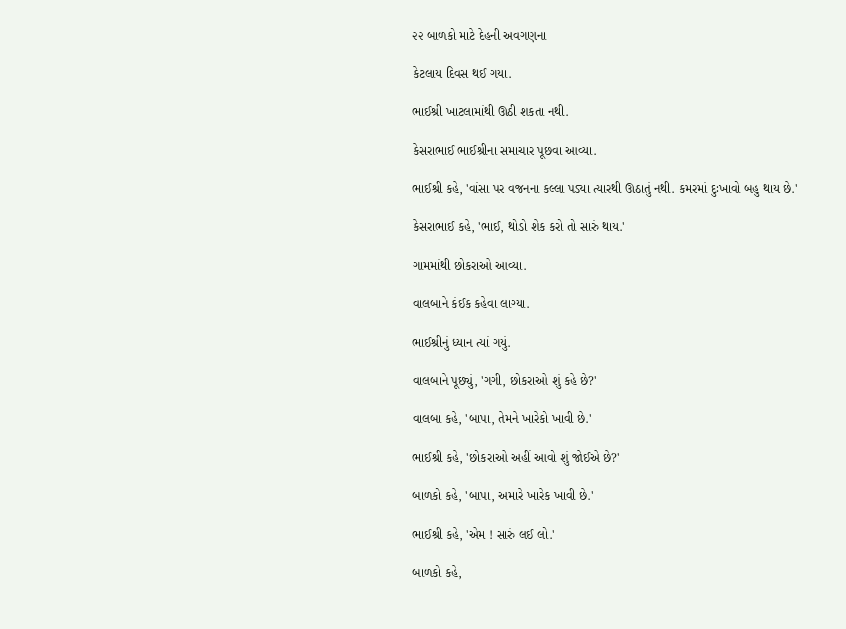૨૨ બાળકો માટે દેહની અવગણના

કેટલાય દિવસ થઈ ગયા.

ભાઈશ્રી ખાટલામાંથી ઊઠી શકતા નથી.

કેસરાભાઈ ભાઈશ્રીના સમાચાર પૂછવા આવ્યા.

ભાઈશ્રી કહે, 'વાંસા પર વજનના કલ્લા પડ્યા ત્યારથી ઊઠાતું નથી. કમરમાં દુઃખાવો બહુ થાય છે.'

કેસરાભાઈ કહે, 'ભાઈ, થોડો શેક કરો તો સારું થાય.'

ગામમાંથી છોકરાઓ આવ્યા.

વાલબાને કંઈક કહેવા લાગ્યા.

ભાઈશ્રીનું ધ્યાન ત્યાં ગયું.

વાલબાને પૂછ્યું, 'ગગી, છોકરાઓ શું કહે છે?'

વાલબા કહે, 'બાપા, તેમને ખારેકો ખાવી છે.'

ભાઈશ્રી કહે, 'છોકરાઓ અહીં આવો શું જોઈએ છે?'

બાળકો કહે, 'બાપા, અમારે ખારેક ખાવી છે.'

ભાઈશ્રી કહે, 'એમ ! સારું લઈ લો.'

બાળકો કહે,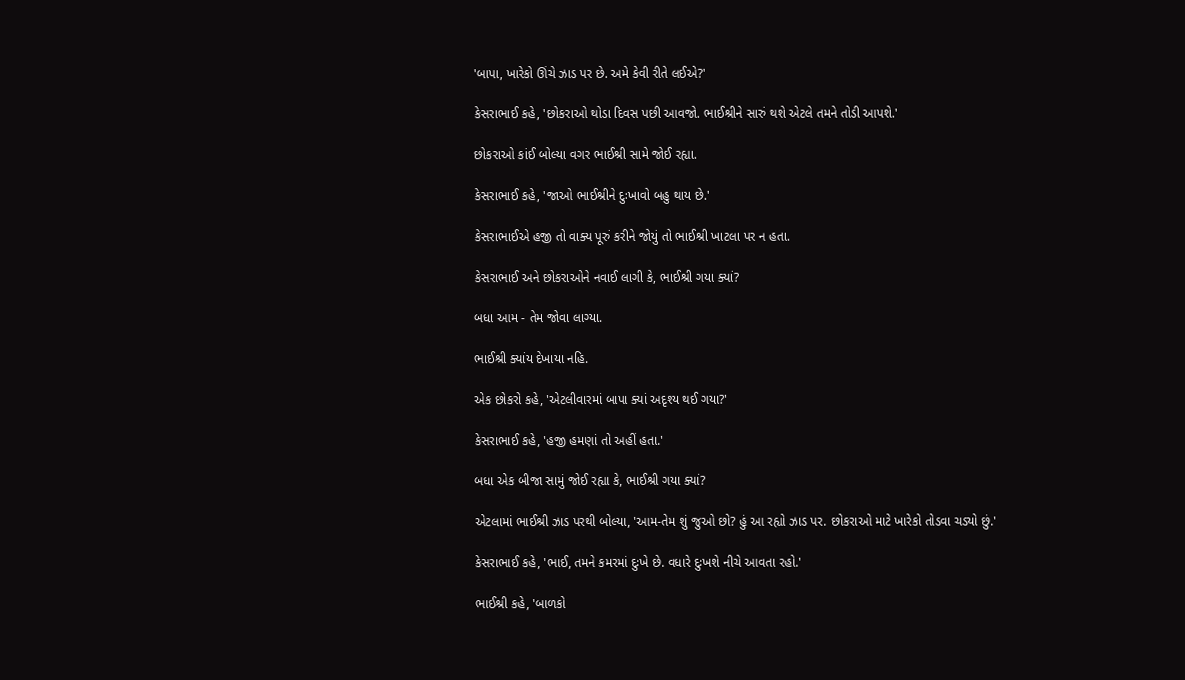'બાપા, ખારેકો ઊંચે ઝાડ પર છે. અમે કેવી રીતે લઈએ?'

કેસરાભાઈ કહે, 'છોકરાઓ થોડા દિવસ પછી આવજો. ભાઈશ્રીને સારું થશે એટલે તમને તોડી આપશે.'

છોકરાઓ કાંઈ બોલ્યા વગર ભાઈશ્રી સામે જોઈ રહ્યા.

કેસરાભાઈ કહે, 'જાઓ ભાઈશ્રીને દુઃખાવો બહુ થાય છે.'

કેસરાભાઈએ હજી તો વાક્ય પૂરું કરીને જોયું તો ભાઈશ્રી ખાટલા પર ન હતા.

કેસરાભાઈ અને છોકરાઓને નવાઈ લાગી કે, ભાઈશ્રી ગયા ક્યાં?

બધા આમ - તેમ જોવા લાગ્યા.

ભાઈશ્રી ક્યાંય દેખાયા નહિ.

એક છોકરો કહે, 'એટલીવારમાં બાપા ક્યાં અદૃશ્ય થઈ ગયા?'

કેસરાભાઈ કહે, 'હજી હમણાં તો અહીં હતા.'

બધા એક બીજા સામું જોઈ રહ્યા કે, ભાઈશ્રી ગયા ક્યાં?

એટલામાં ભાઈશ્રી ઝાડ પરથી બોલ્યા, 'આમ-તેમ શું જુઓ છો? હું આ રહ્યો ઝાડ પર. છોકરાઓ માટે ખારેકો તોડવા ચડ્યો છું.'

કેસરાભાઈ કહે, 'ભાઈ, તમને કમરમાં દુઃખે છે. વધારે દુઃખશે નીચે આવતા રહો.'

ભાઈશ્રી કહે, 'બાળકો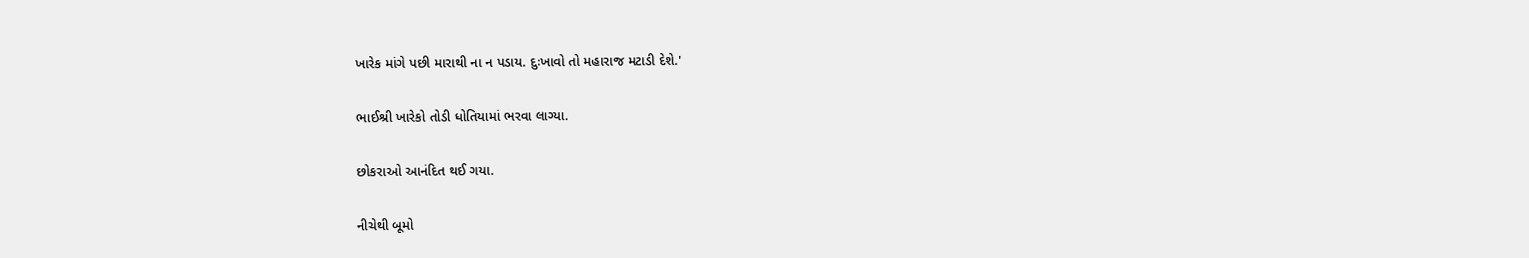ખારેક માંગે પછી મારાથી ના ન પડાય. દુઃખાવો તો મહારાજ મટાડી દેશે.'

ભાઈશ્રી ખારેકો તોડી ધોતિયામાં ભરવા લાગ્યા.

છોકરાઓ આનંદિત થઈ ગયા.

નીચેથી બૂમો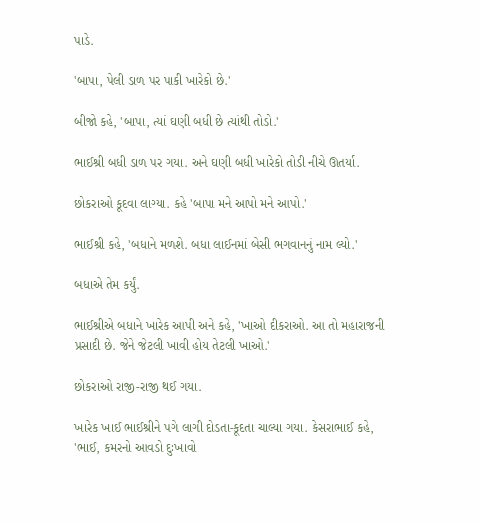પાડે.

'બાપા, પેલી ડાળ પર પાકી ખારેકો છે.'

બીજો કહે, 'બાપા, ત્યાં ઘણી બધી છે ત્યાંથી તોડો.'

ભાઈશ્રી બધી ડાળ પર ગયા. અને ઘણી બધી ખારેકો તોડી નીચે ઊતર્યા.

છોકરાઓ કૂદવા લાગ્યા. કહે 'બાપા મને આપો મને આપો.'

ભાઈશ્રી કહે, 'બધાને મળશે. બધા લાઈનમાં બેસી ભગવાનનું નામ લ્યો.'

બધાએ તેમ કર્યું.

ભાઈશ્રીએ બધાને ખારેક આપી અને કહે, 'ખાઓ દીકરાઓ. આ તો મહારાજની પ્રસાદી છે. જેને જેટલી ખાવી હોય તેટલી ખાઓ.'

છોકરાઓ રાજી-રાજી થઈ ગયા.

ખારેક ખાઈ ભાઈશ્રીને પગે લાગી દોડતા-કૂદતા ચાલ્યા ગયા. કેસરાભાઈ કહે, 'ભાઈ, કમરનો આવડો દુઃખાવો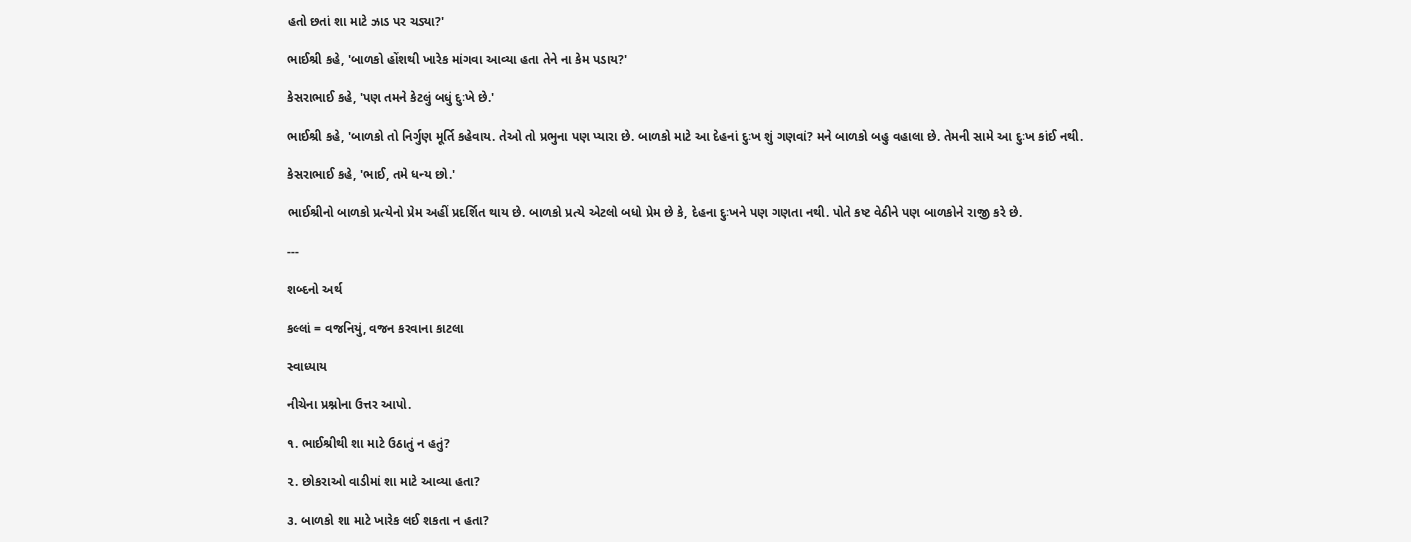હતો છતાં શા માટે ઝાડ પર ચડ્યા?'

ભાઈશ્રી કહે, 'બાળકો હોંશથી ખારેક માંગવા આવ્યા હતા તેને ના કેમ પડાય?'

કેસરાભાઈ કહે, 'પણ તમને કેટલું બધું દુઃખે છે.'

ભાઈશ્રી કહે, 'બાળકો તો નિર્ગુણ મૂર્તિ કહેવાય. તેઓ તો પ્રભુના પણ પ્યારા છે. બાળકો માટે આ દેહનાં દુઃખ શું ગણવાં? મને બાળકો બહુ વહાલા છે. તેમની સામે આ દુઃખ કાંઈ નથી.

કેસરાભાઈ કહે, 'ભાઈ, તમે ધન્ય છો.'

ભાઈશ્રીનો બાળકો પ્રત્યેનો પ્રેમ અહીં પ્રદર્શિત થાય છે. બાળકો પ્રત્યે એટલો બધો પ્રેમ છે કે, દેહના દુઃખને પણ ગણતા નથી. પોતે કષ્ટ વેઠીને પણ બાળકોને રાજી કરે છે.

---

શબ્દનો અર્થ

કલ્લાં = વજનિયું, વજન કરવાના કાટલા

સ્વાધ્યાય

નીચેના પ્રશ્નોના ઉત્તર આપો.

૧. ભાઈશ્રીથી શા માટે ઉઠાતું ન હતું?

૨. છોકરાઓ વાડીમાં શા માટે આવ્યા હતા?

૩. બાળકો શા માટે ખારેક લઈ શકતા ન હતા?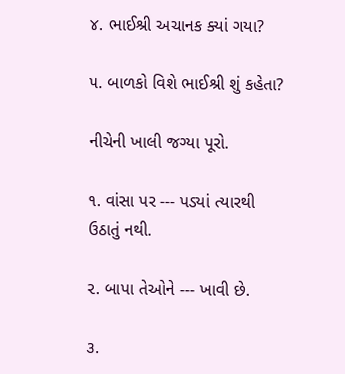૪. ભાઈશ્રી અચાનક ક્યાં ગયા?

૫. બાળકો વિશે ભાઈશ્રી શું કહેતા?

નીચેની ખાલી જગ્યા પૂરો.

૧. વાંસા પર --- પડ્યાં ત્યારથી ઉઠાતું નથી.

૨. બાપા તેઓને --- ખાવી છે.

૩.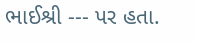ભાઈશ્રી --- પર હતા.